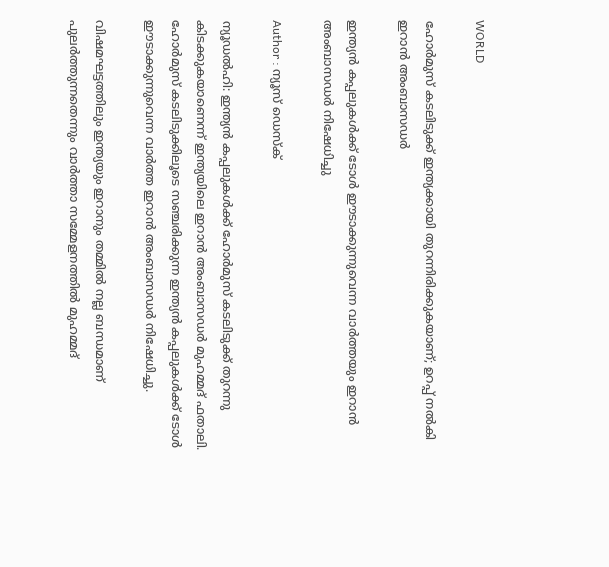WORLD

ഹോര്‍മുസ് കടലിടുക്ക് ഇന്ത്യക്കായി തുറന്നിരിക്കുകയാണ്; ഉറപ്പ് നല്‍കി ഇറാന്‍ അംബാസഡര്‍

ഇന്ത്യന്‍ കപ്പലുകള്‍ക്ക് ടോള്‍ ഈടാക്കുന്നുവെന്ന വാര്‍ത്തയും ഇറാൻ അംബാസഡർ നിഷേധിച്ചു

Author : ന്യൂസ് ഡെസ്ക്

ന്യൂഡല്‍ഹി: ഇന്ത്യന്‍ കപ്പലുകള്‍ക്ക് ഹോര്‍മുസ് കടലിടുക്ക് തുറന്നു കിടക്കുകയാണെന്ന് ഇന്ത്യയിലെ ഇറാന്‍ അംബാസഡര്‍ മുഹമ്മദ് ഫതാലി. ഹോര്‍മുസ് കടലിടുക്കിലൂടെ സഞ്ചരിക്കുന്ന ഇന്ത്യന്‍ കപ്പലുകള്‍ക്ക് ടോള്‍ ഈടാക്കുന്നുവെന്ന വാര്‍ത്ത ഇറാന്‍ അംബാസഡര്‍ നിഷേധിച്ചു.

വിഷമഘട്ടത്തിലും ഇന്ത്യയും ഇറാനും തമ്മില്‍ നല്ല ബന്ധമാണ് പുലര്‍ത്തുന്നതെന്നും വാര്‍ത്താ സമ്മേളനത്തില്‍ മുഹമ്മദ്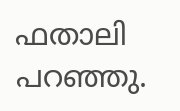ഫതാലി പറഞ്ഞു.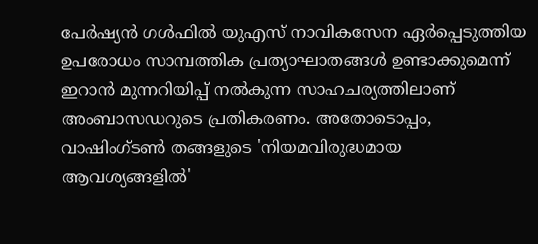പേര്‍ഷ്യന്‍ ഗള്‍ഫില്‍ യുഎസ് നാവികസേന ഏര്‍പ്പെടുത്തിയ ഉപരോധം സാമ്പത്തിക പ്രത്യാഘാതങ്ങള്‍ ഉണ്ടാക്കുമെന്ന് ഇറാന്‍ മുന്നറിയിപ്പ് നല്‍കുന്ന സാഹചര്യത്തിലാണ് അംബാസഡറുടെ പ്രതികരണം. അതോടൊപ്പം, വാഷിംഗ്ടണ്‍ തങ്ങളുടെ 'നിയമവിരുദ്ധമായ ആവശ്യങ്ങളില്‍'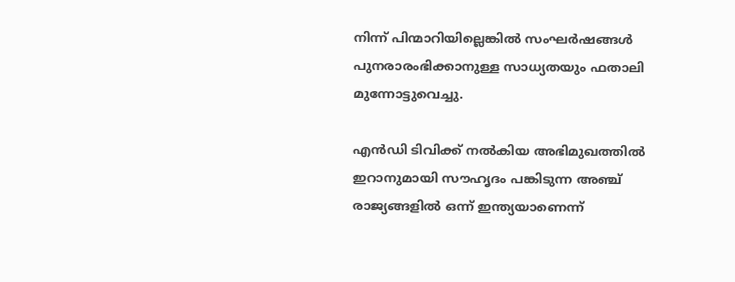നിന്ന് പിന്മാറിയില്ലെങ്കില്‍ സംഘര്‍ഷങ്ങള്‍ പുനരാരംഭിക്കാനുള്ള സാധ്യതയും ഫതാലി മുന്നോട്ടുവെച്ചു.

എന്‍ഡി ടിവിക്ക് നല്‍കിയ അഭിമുഖത്തില്‍ ഇറാനുമായി സൗഹൃദം പങ്കിടുന്ന അഞ്ച് രാജ്യങ്ങളില്‍ ഒന്ന് ഇന്ത്യയാണെന്ന്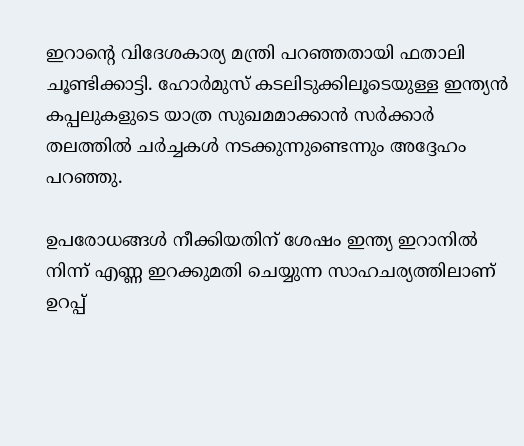ഇറാന്റെ വിദേശകാര്യ മന്ത്രി പറഞ്ഞതായി ഫതാലി ചൂണ്ടിക്കാട്ടി. ഹോര്‍മുസ് കടലിടുക്കിലൂടെയുള്ള ഇന്ത്യന്‍ കപ്പലുകളുടെ യാത്ര സുഖമമാക്കാന്‍ സര്‍ക്കാര്‍ തലത്തില്‍ ചര്‍ച്ചകള്‍ നടക്കുന്നുണ്ടെന്നും അദ്ദേഹം പറഞ്ഞു.

ഉപരോധങ്ങള്‍ നീക്കിയതിന് ശേഷം ഇന്ത്യ ഇറാനില്‍ നിന്ന് എണ്ണ ഇറക്കുമതി ചെയ്യുന്ന സാഹചര്യത്തിലാണ് ഉറപ്പ്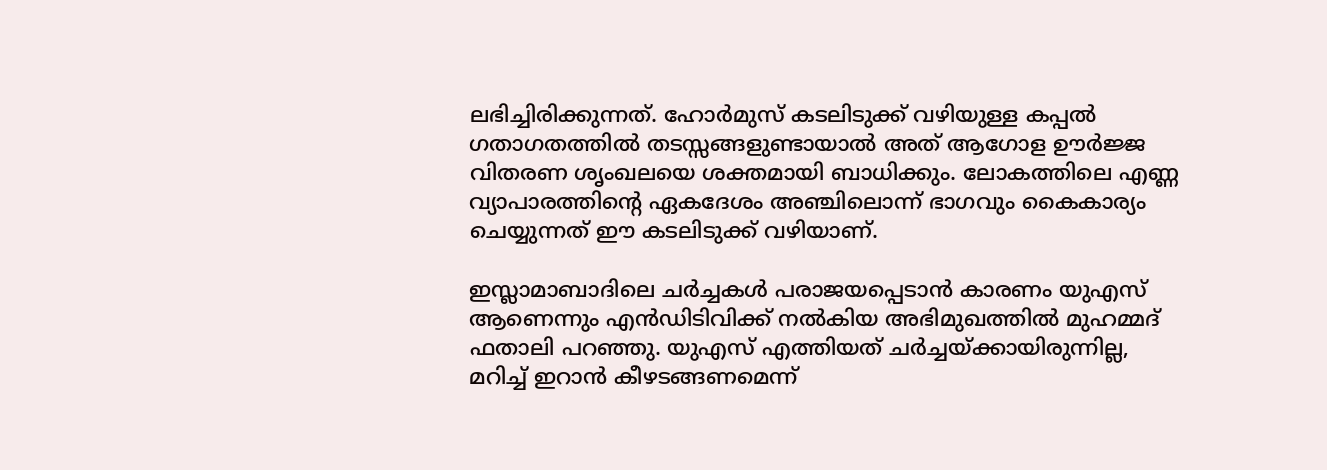ലഭിച്ചിരിക്കുന്നത്. ഹോര്‍മുസ് കടലിടുക്ക് വഴിയുള്ള കപ്പല്‍ ഗതാഗതത്തില്‍ തടസ്സങ്ങളുണ്ടായാല്‍ അത് ആഗോള ഊര്‍ജ്ജ വിതരണ ശൃംഖലയെ ശക്തമായി ബാധിക്കും. ലോകത്തിലെ എണ്ണ വ്യാപാരത്തിന്റെ ഏകദേശം അഞ്ചിലൊന്ന് ഭാഗവും കൈകാര്യം ചെയ്യുന്നത് ഈ കടലിടുക്ക് വഴിയാണ്.

ഇസ്ലാമാബാദിലെ ചര്‍ച്ചകള്‍ പരാജയപ്പെടാന്‍ കാരണം യുഎസ് ആണെന്നും എന്‍ഡിടിവിക്ക് നല്‍കിയ അഭിമുഖത്തില്‍ മുഹമ്മദ് ഫതാലി പറഞ്ഞു. യുഎസ് എത്തിയത് ചര്‍ച്ചയ്ക്കായിരുന്നില്ല, മറിച്ച് ഇറാന്‍ കീഴടങ്ങണമെന്ന്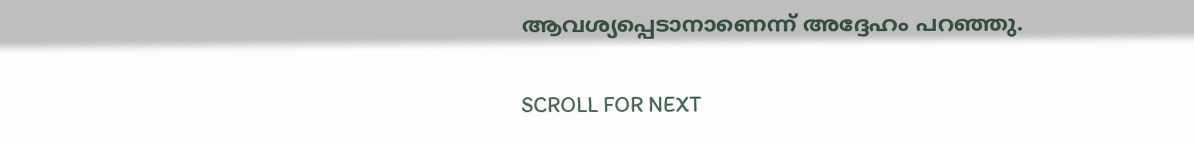ആവശ്യപ്പെടാനാണെന്ന് അദ്ദേഹം പറഞ്ഞു.

SCROLL FOR NEXT